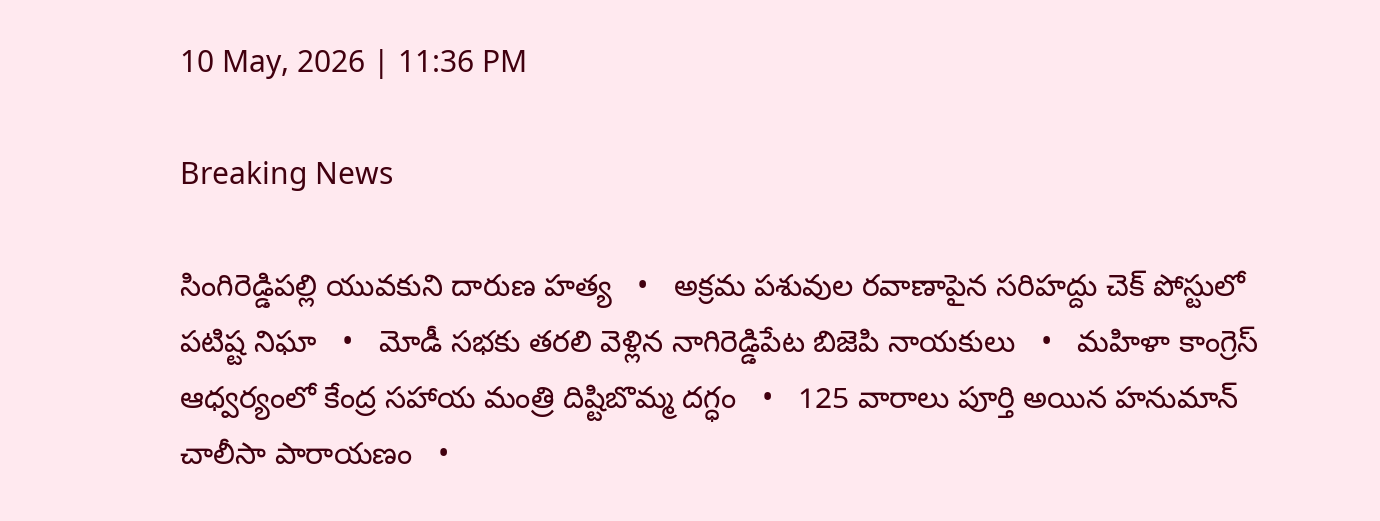10 May, 2026 | 11:36 PM

Breaking News

సింగిరెడ్డిపల్లి యువకుని దారుణ హత్య   •   అక్రమ పశువుల రవాణాపైన సరిహద్దు చెక్ పోస్టులో పటిష్ట నిఘా   •   మోడీ సభకు తరలి వెళ్లిన నాగిరెడ్డిపేట బిజెపి నాయకులు   •   మహిళా కాంగ్రెస్ ఆధ్వర్యంలో కేంద్ర సహాయ మంత్రి దిష్టిబొమ్మ దగ్ధం   •   125 వారాలు పూర్తి అయిన హనుమాన్ చాలీసా పారాయణం   •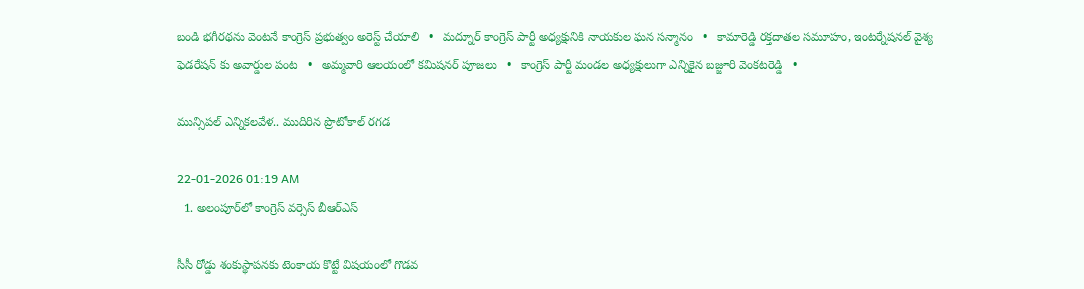బండి భగీరథను వెంటనే కాంగ్రెస్ ప్రభుత్వం అరెస్ట్ చేయాలి   •   మద్నూర్ కాంగ్రెస్ పార్టీ అధ్యక్షునికి నాయకుల ఘన సన్మానం   •   కామారెడ్డి రక్తదాతల సమూహం, ఇంటర్నేషనల్ వైశ్య ఫెడరేషన్ కు అవార్డుల పంట   •   అమ్మవారి ఆలయంలో కమిషనర్ పూజలు   •   కాంగ్రెస్ పార్టీ మండల అధ్యక్షులుగా ఎన్నికైన బజ్జూరి వెంకటరెడ్డి   •

మున్సిపల్ ఎన్నికలవేళ.. ముదిరిన ప్రొటోకాల్ రగడ

22-01-2026 01:19 AM
  1. అలంపూర్‌లో కాంగ్రెస్ వర్సెస్ బీఆర్‌ఎస్

సీసీ రోడ్డు శంకుస్థాపనకు టెంకాయ కొట్టే విషయంలో గొడవ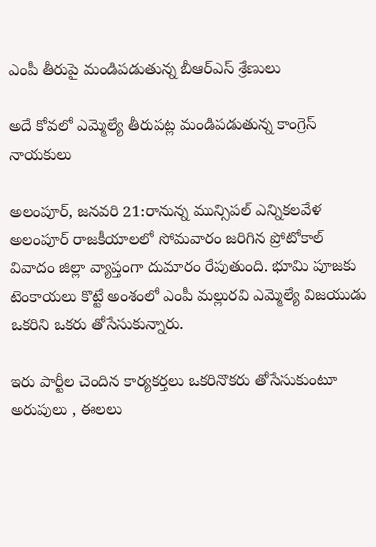ఎంపీ తీరుపై మండిపడుతున్న బీఆర్‌ఎస్ శ్రేణులు

అదే కోవలో ఎమ్మెల్యే తీరుపట్ల మండిపడుతున్న కాంగ్రెస్ నాయకులు

అలంపూర్, జనవరి 21:రానున్న మున్సిపల్ ఎన్నికలవేళ అలంపూర్ రాజకీయాలలో సోమవారం జరిగిన ప్రోటోకాల్ వివాదం జిల్లా వ్యాప్తంగా దుమారం రేపుతుంది. భూమి పూజకు టెంకాయలు కొట్టే అంశంలో ఎంపీ మల్లురవి ఎమ్మెల్యే విజయుడు ఒకరిని ఒకరు తోసేసుకున్నారు.

ఇరు పార్టీల చెందిన కార్యకర్తలు ఒకరినొకరు తోసేసుకుంటూ అరుపులు , ఈలలు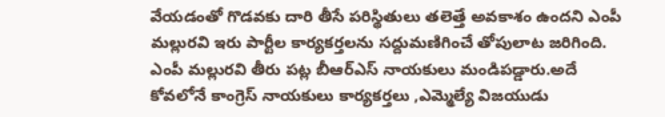వేయడంతో గొడవకు దారి తీసే పరిస్థితులు తలెత్తే అవకాశం ఉందని ఎంపీ మల్లురవి ఇరు పార్టీల కార్యకర్తలను సద్దుమణిగించే తోపులాట జరిగింది. ఎంపీ మల్లురవి తీరు పట్ల బీఆర్‌ఎస్ నాయకులు మండిపడ్డారు.అదే కోవలోనే కాంగ్రెస్ నాయకులు కార్యకర్తలు ,ఎమ్మెల్యే విజయుడు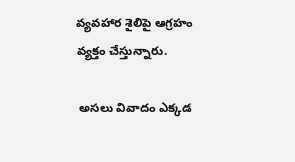వ్యవహార శైలిపై ఆగ్రహం వ్యక్తం చేస్తున్నారు.

 అసలు వివాదం ఎక్కడ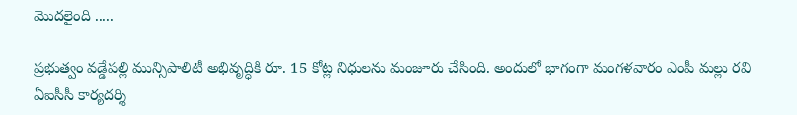మొదలైంది .....

ప్రభుత్వం వడ్డేపల్లి మున్సిపాలిటీ అభివృద్ధికి రూ. 15 కోట్ల నిధులను మంజూరు చేసింది. అందులో భాగంగా మంగళవారం ఎంపీ మల్లు రవి ఏఐసీసీ కార్యదర్శి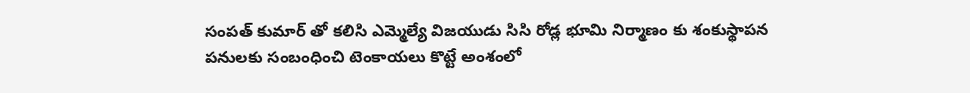సంపత్ కుమార్ తో కలిసి ఎమ్మెల్యే విజయుడు సిసి రోడ్ల భూమి నిర్మాణం కు శంకుస్థాపన పనులకు సంబంధించి టెంకాయలు కొట్టే అంశంలో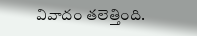వివాదం తలెత్తింది.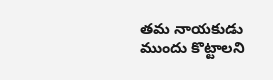తమ నాయకుడు ముందు కొట్టాలని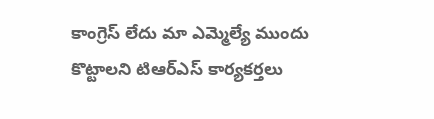కాంగ్రెస్ లేదు మా ఎమ్మెల్యే ముందు కొట్టాలని టిఆర్‌ఎస్ కార్యకర్తలు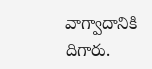వాగ్వాదానికి దిగారు.